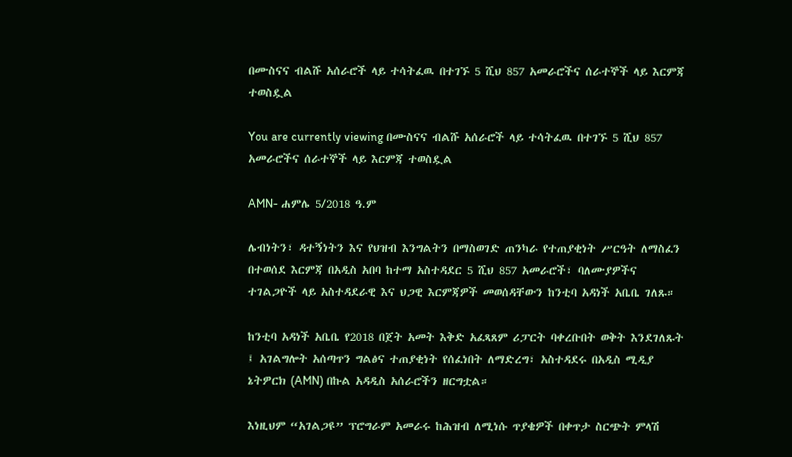በሙስናና ብልሹ አሰራሮች ላይ ተሳትፈዉ በተገኙ 5 ሺህ 857 አመራሮችና ሰራተኞች ላይ እርምጃ ተወስዷል

You are currently viewing በሙስናና ብልሹ አሰራሮች ላይ ተሳትፈዉ በተገኙ 5 ሺህ 857 አመራሮችና ሰራተኞች ላይ እርምጃ ተወስዷል

AMN- ሐምሌ 5/2018 ዓ.ም

ሌብነትን፣ ዳተኝነትን እና የህዝብ እንግልትን በማስወገድ ጠንካራ የተጠያቂነት ሥርዓት ለማስፈን በተወሰደ እርምጃ በአዲስ አበባ ከተማ አስተዳደር 5 ሺህ 857 አመራሮች፣ ባለሙያዎችና ተገልጋዮች ላይ አስተዳደራዊ እና ህጋዊ እርምጃዎች መወሰዳቸውን ከንቲባ አዳነች አቤቤ ገለጹ።

ከንቲባ አዳነች አቤቤ የ2018 በጀት አመት እቅድ አፈጻጸም ሪፓርት ባቀረቡበት ወቅት እንደገለጹት ፤ አገልግሎት አሰጣጥን ግልፅና ተጠያቂነት የሰፈነበት ለማድረግ፣ አስተዳደሩ በአዲስ ሚዲያ ኔትዎርክ (AMN) በኩል አዳዲስ አሰራሮችን ዘርግቷል።

እነዚህም “አገልጋዩ” ፕሮግራም አመራሩ ከሕዝብ ለሚነሱ ጥያቄዎች በቀጥታ ስርጭት ምላሽ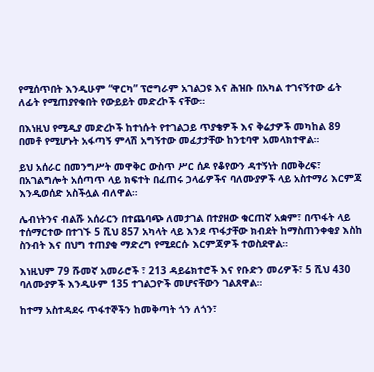የሚሰጥበት እንዲሁም “ዋርካ” ፕሮግራም አገልጋዩ እና ሕዝቡ በአካል ተገናኝተው ፊት ለፊት የሚጠያየቁበት የውይይት መድረኮች ናቸው።

በእነዚህ የሚዲያ መድረኮች ከተነሱት የተገልጋይ ጥያቄዎች እና ቅሬታዎች መካከል 89 በመቶ የሚሆኑት አፋጣኝ ምላሽ አግኝተው መፈታታቸው ከንቲባዋ አመላክተዋል።

ይህ አሰራር በመንግሥት መዋቅር ውስጥ ሥር ሰዶ የቆየውን ዳተኝነት በመቅረፍ፣ በአገልግሎት አሰጣጥ ላይ ክፍተት በፈጠሩ ኃላፊዎችና ባለሙያዎች ላይ አስተማሪ እርምጃ እንዲወሰድ አስችሏል ብለዋል።

ሌብነትንና ብልሹ አሰራርን በተጨባጭ ለመታገል በተያዘው ቁርጠኛ አቋም፣ በጥፋት ላይ ተሰማርተው በተገኙ 5 ሺህ 857 አካላት ላይ እንደ ጥፋታቸው ክብደት ከማስጠንቀቂያ እስከ ስንብት እና በህግ ተጠያቂ ማድረግ የሚደርሱ እርምጃዎች ተወስደዋል።

እነዚህም 79 ሹመኛ አመራሮች ፣ 213 ዳይሬክተሮች እና የቡድን መሪዎች፣ 5 ሺህ 430 ባለሙያዎች እንዲሁም 135 ተገልጋዮች መሆናቸውን ገልጸዋል።

ከተማ አስተዳደሩ ጥፋተኞችን ከመቅጣት ጎን ለጎን፣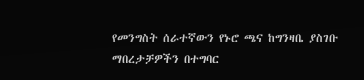የመንግስት ሰራተኛውን የኑሮ ጫና ከግንዛቤ ያስገቡ ማበረታቻዎችን በተግባር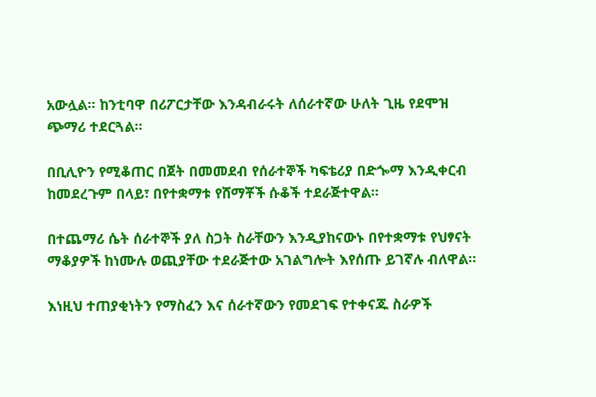አውሏል። ከንቲባዋ በሪፖርታቸው እንዳብራሩት ለሰራተኛው ሁለት ጊዜ የደሞዝ ጭማሪ ተደርጓል።

በቢሊዮን የሚቆጠር በጀት በመመደብ የሰራተኞች ካፍቴሪያ በድጐማ እንዲቀርብ ከመደረጉም በላይ፣ በየተቋማቱ የሸማቾች ሱቆች ተደራጅተዋል።

በተጨማሪ ሴት ሰራተኞች ያለ ስጋት ስራቸውን እንዲያከናውኑ በየተቋማቱ የህፃናት ማቆያዎች ከነሙሉ ወጪያቸው ተደራጅተው አገልግሎት እየሰጡ ይገኛሉ ብለዋል።

እነዚህ ተጠያቂነትን የማስፈን እና ሰራተኛውን የመደገፍ የተቀናጁ ስራዎች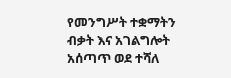የመንግሥት ተቋማትን ብቃት እና አገልግሎት አሰጣጥ ወደ ተሻለ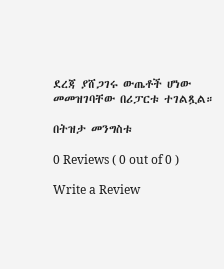ደረጃ ያሸጋገሩ ውጤቶች ሆነው መመዝገባቸው በሪፓርቱ ተገልጿል።

በትዝታ መንግስቱ

0 Reviews ( 0 out of 0 )

Write a Review